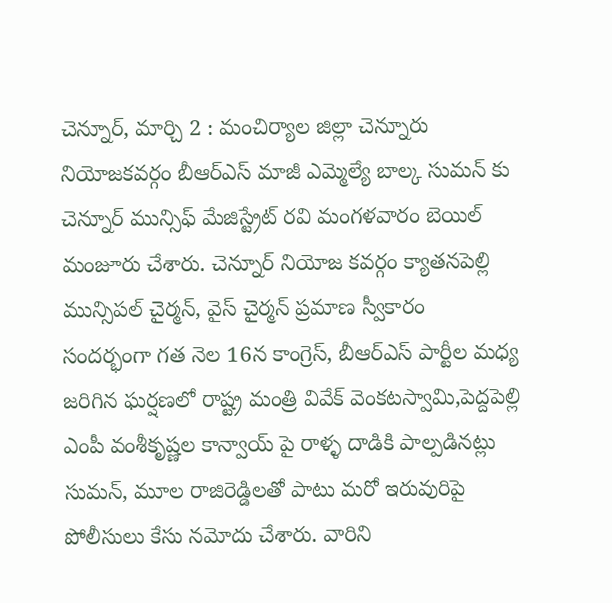చెన్నూర్, మార్చి 2 : మంచిర్యాల జిల్లా చెన్నూరు నియోజకవర్గం బీఆర్ఎస్ మాజీ ఎమ్మెల్యే బాల్క సుమన్ కు చెన్నూర్ మున్సిఫ్ మేజిస్ట్రేట్ రవి మంగళవారం బెయిల్ మంజూరు చేశారు. చెన్నూర్ నియోజ కవర్గం క్యాతనపెల్లి మున్సిపల్ చైర్మన్, వైస్ చైర్మన్ ప్రమాణ స్వీకారం సందర్భంగా గత నెల 16న కాంగ్రెస్, బీఆర్ఎస్ పార్టీల మధ్య జరిగిన ఘర్షణలో రాష్ట్ర మంత్రి వివేక్ వెంకటస్వామి,పెద్దపెల్లి ఎంపీ వంశీకృష్ణల కాన్వాయ్ పై రాళ్ళ దాడికి పాల్పడినట్లు సుమన్, మూల రాజిరెడ్డిలతో పాటు మరో ఇరువురిపై పోలీసులు కేసు నమోదు చేశారు. వారిని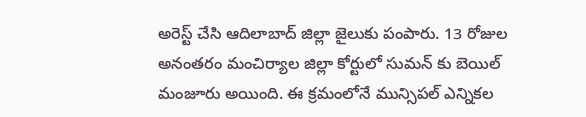అరెస్ట్ చేసి ఆదిలాబాద్ జిల్లా జైలుకు పంపారు. 13 రోజుల అనంతరం మంచిర్యాల జిల్లా కోర్టులో సుమన్ కు బెయిల్ మంజూరు అయింది. ఈ క్రమంలోనే మున్సిపల్ ఎన్నికల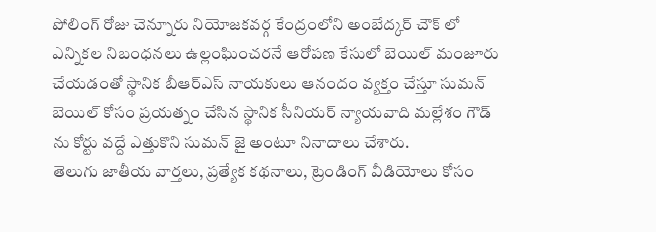పోలింగ్ రోజు చెన్నూరు నియోజకవర్గ కేంద్రంలోని అంబేద్కర్ చౌక్ లో ఎన్నికల నిబంధనలు ఉల్లంఘించరనే ఆరోపణ కేసులో బెయిల్ మంజూరు చేయడంతో స్థానిక బీఆర్ఎస్ నాయకులు ఆనందం వ్యక్తం చేస్తూ సుమన్ బెయిల్ కోసం ప్రయత్నం చేసిన స్థానిక సీనియర్ న్యాయవాది మల్లేశం గౌడ్ ను కోర్టు వద్దే ఎత్తుకొని సుమన్ జై అంటూ నినాదాలు చేశారు.
తెలుగు జాతీయ వార్తలు, ప్రత్యేక కథనాలు, ట్రెండింగ్ వీడియోలు కోసం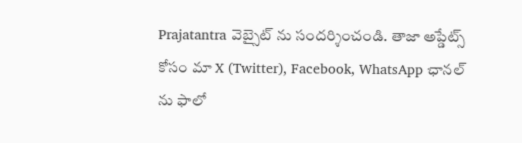Prajatantra వెబ్సైట్ ను సందర్శించండి. తాజా అప్డేట్స్ కోసం మా X (Twitter), Facebook, WhatsApp ఛానల్ ను ఫాలో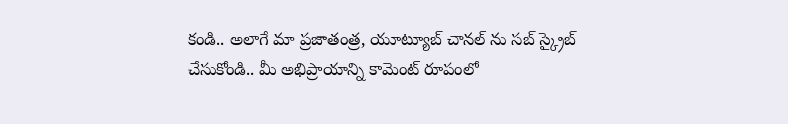కండి.. అలాగే మా ప్రజాతంత్ర, యూట్యూబ్ చానల్ ను సబ్ స్క్రైబ్ చేసుకోండి.. మీ అభిప్రాయాన్ని కామెంట్ రూపంలో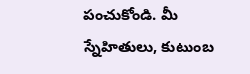పంచుకోండి. మీ స్నేహితులు, కుటుంబ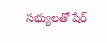సభ్యులతో షేర్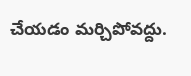చేయడం మర్చిపోవద్దు.